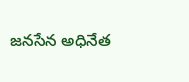జనసేన అధినేత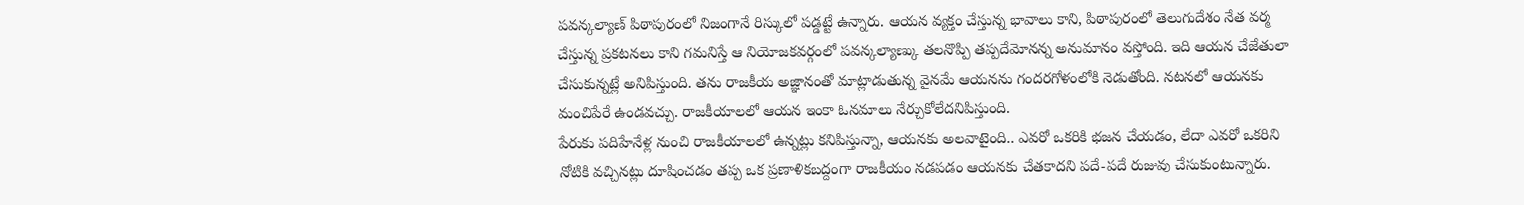పవన్కల్యాణ్ పిఠాపురంలో నిజంగానే రిస్కులో పడ్డట్టే ఉన్నారు. ఆయన వ్యక్తం చేస్తున్న భావాలు కాని, పిఠాపురంలో తెలుగుదేశం నేత వర్మ చేస్తున్న ప్రకటనలు కాని గమనిస్తే ఆ నియోజకవర్గంలో పవన్కల్యాణ్కు తలనొప్పి తప్పదేమోనన్న అనుమానం వస్తోంది. ఇది ఆయన చేజేతులా చేసుకున్నట్లే అనిపిస్తుంది. తను రాజకీయ అజ్ఞానంతో మాట్లాడుతున్న వైనమే ఆయనను గందరగోళంలోకి నెడుతోంది. నటనలో ఆయనకు మంచిపేరే ఉండవచ్చు. రాజకీయాలలో ఆయన ఇంకా ఓనమాలు నేర్చుకోలేదనిపిస్తుంది.
పేరుకు పదిహేనేళ్ల నుంచి రాజకీయాలలో ఉన్నట్లు కనిపిస్తున్నా, ఆయనకు అలవాటైంది.. ఎవరో ఒకరికి భజన చేయడం, లేదా ఎవరో ఒకరిని నోటికి వచ్చినట్లు దూషించడం తప్ప ఒక ప్రణాళికబద్దంగా రాజకీయం నడపడం ఆయనకు చేతకాదని పదే-పదే రుజువు చేసుకుంటున్నారు.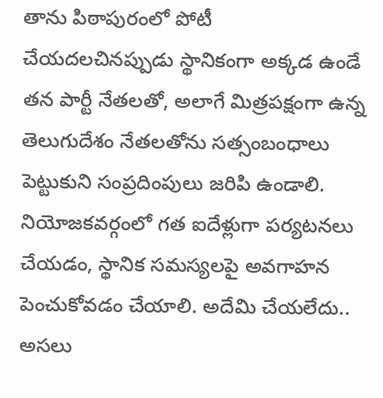తాను పిఠాపురంలో పోటీ చేయదలచినప్పుడు స్థానికంగా అక్కడ ఉండే తన పార్టీ నేతలతో, అలాగే మిత్రపక్షంగా ఉన్న తెలుగుదేశం నేతలతోను సత్సంబంధాలు పెట్టుకుని సంప్రదింపులు జరిపి ఉండాలి. నియోజకవర్గంలో గత ఐదేళ్లుగా పర్యటనలు చేయడం, స్థానిక సమస్యలపై అవగాహన పెంచుకోవడం చేయాలి. అదేమి చేయలేదు.. అసలు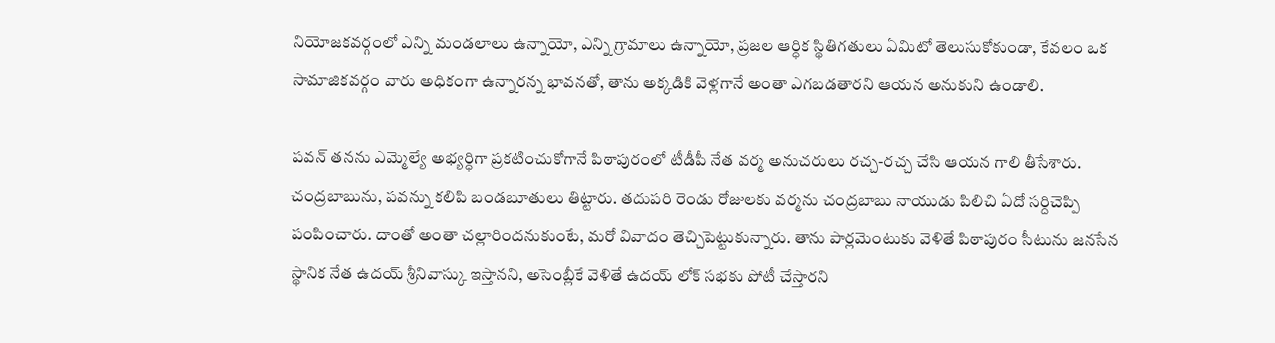నియోజకవర్గంలో ఎన్ని మండలాలు ఉన్నాయో, ఎన్ని గ్రామాలు ఉన్నాయో, ప్రజల ఆర్ధిక స్థితిగతులు ఏమిటో తెలుసుకోకుండా, కేవలం ఒక సామాజికవర్గం వారు అధికంగా ఉన్నారన్న భావనతో, తాను అక్కడికి వెళ్లగానే అంతా ఎగబడతారని ఆయన అనుకుని ఉండాలి.

పవన్ తనను ఎమ్మెల్యే అభ్యర్ధిగా ప్రకటించుకోగానే పిఠాపురంలో టీడీపీ నేత వర్మ అనుచరులు రచ్చ-రచ్చ చేసి ఆయన గాలి తీసేశారు. చంద్రబాబును, పవన్ను కలిపి బండబూతులు తిట్టారు. తదుపరి రెండు రోజులకు వర్మను చంద్రబాబు నాయుడు పిలిచి ఏదో సర్దిచెప్పి పంపించారు. దాంతో అంతా చల్లారిందనుకుంటే, మరో వివాదం తెచ్చిపెట్టుకున్నారు. తాను పార్లమెంటుకు వెళితే పిఠాపురం సీటును జనసేన స్థానిక నేత ఉదయ్ శ్రీనివాస్కు ఇస్తానని, అసెంబ్లీకే వెళితే ఉదయ్ లోక్ సభకు పోటీ చేస్తారని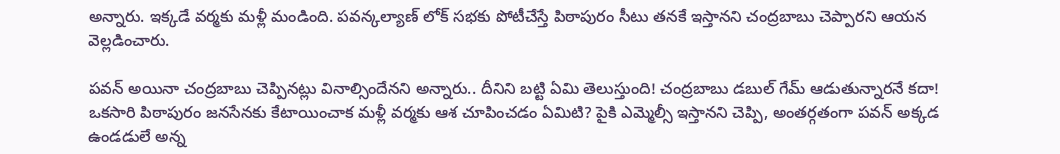అన్నారు. ఇక్కడే వర్మకు మళ్లీ మండింది. పవన్కల్యాణ్ లోక్ సభకు పోటీచేస్తే పిఠాపురం సీటు తనకే ఇస్తానని చంద్రబాబు చెప్పారని ఆయన వెల్లడించారు.

పవన్ అయినా చంద్రబాబు చెప్పినట్లు వినాల్సిందేనని అన్నారు.. దీనిని బట్టి ఏమి తెలుస్తుంది! చంద్రబాబు డబుల్ గేమ్ ఆడుతున్నారనే కదా! ఒకసారి పిఠాపురం జనసేనకు కేటాయించాక మళ్లీ వర్మకు ఆశ చూపించడం ఏమిటి? పైకి ఎమ్మెల్సీ ఇస్తానని చెప్పి, అంతర్గతంగా పవన్ అక్కడ ఉండడులే అన్న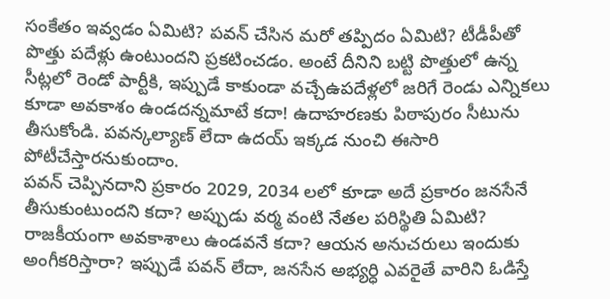సంకేతం ఇవ్వడం ఏమిటి? పవన్ చేసిన మరో తప్పిదం ఏమిటి? టీడీపీతో పొత్తు పదేళ్లు ఉంటుందని ప్రకటించడం. అంటే దీనిని బట్టి పొత్తులో ఉన్న సీట్లలో రెండో పార్టీకి, ఇప్పుడే కాకుండా వచ్చేఉపదేళ్లలో జరిగే రెండు ఎన్నికలు కూడా అవకాశం ఉండదన్నమాటే కదా! ఉదాహరణకు పిఠాపురం సీటును తీసుకోండి. పవన్కల్యాణ్ లేదా ఉదయ్ ఇక్కడ నుంచి ఈసారి పోటీచేస్తారనుకుందాం.
పవన్ చెప్పినదాని ప్రకారం 2029, 2034 లలో కూడా అదే ప్రకారం జనసేనే తీసుకుంటుందని కదా? అప్పుడు వర్మ వంటి నేతల పరిస్థితి ఏమిటి? రాజకీయంగా అవకాశాలు ఉండవనే కదా? ఆయన అనుచరులు ఇందుకు అంగీకరిస్తారా? ఇప్పుడే పవన్ లేదా, జనసేన అభ్యర్ధి ఎవరైతే వారిని ఓడిస్తే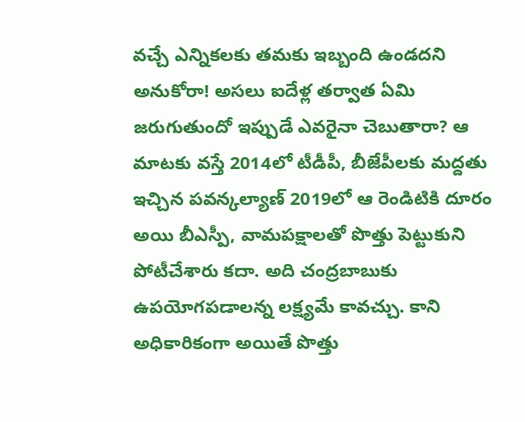వచ్చే ఎన్నికలకు తమకు ఇబ్బంది ఉండదని అనుకోరా! అసలు ఐదేళ్ల తర్వాత ఏమి జరుగుతుందో ఇప్పుడే ఎవరైనా చెబుతారా? ఆ మాటకు వస్తే 2014లో టీడీపీ, బీజేపీలకు మద్దతు ఇచ్చిన పవన్కల్యాణ్ 2019లో ఆ రెండిటికి దూరం అయి బీఎస్పీ, వామపక్షాలతో పొత్తు పెట్టుకుని పోటీచేశారు కదా. అది చంద్రబాబుకు ఉపయోగపడాలన్న లక్ష్యమే కావచ్చు. కాని అధికారికంగా అయితే పొత్తు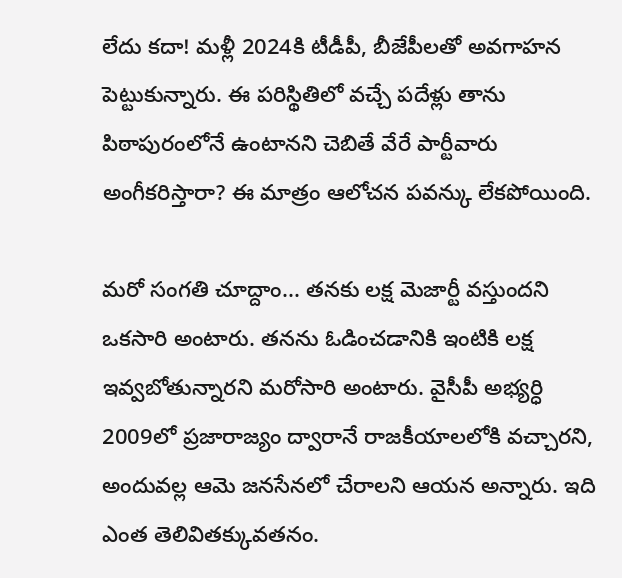లేదు కదా! మళ్లీ 2024కి టీడీపీ, బీజేపీలతో అవగాహన పెట్టుకున్నారు. ఈ పరిస్థితిలో వచ్చే పదేళ్లు తాను పిఠాపురంలోనే ఉంటానని చెబితే వేరే పార్టీవారు అంగీకరిస్తారా? ఈ మాత్రం ఆలోచన పవన్కు లేకపోయింది.

మరో సంగతి చూద్దాం... తనకు లక్ష మెజార్టీ వస్తుందని ఒకసారి అంటారు. తనను ఓడించడానికి ఇంటికి లక్ష ఇవ్వబోతున్నారని మరోసారి అంటారు. వైసీపీ అభ్యర్ధి 2009లో ప్రజారాజ్యం ద్వారానే రాజకీయాలలోకి వచ్చారని, అందువల్ల ఆమె జనసేనలో చేరాలని ఆయన అన్నారు. ఇది ఎంత తెలివితక్కువతనం.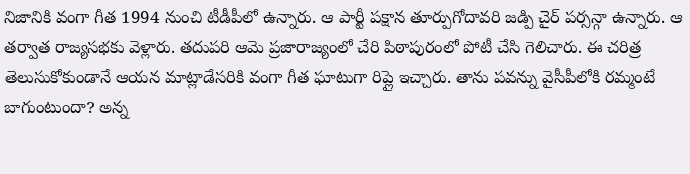నిజానికి వంగా గీత 1994 నుంచి టీడీపీలో ఉన్నారు. ఆ పార్టీ పక్షాన తూర్పుగోదావరి జడ్పి చైర్ పర్సన్గా ఉన్నారు. ఆ తర్వాత రాజ్యసభకు వెళ్లారు. తదుపరి ఆమె ప్రజారాజ్యంలో చేరి పిఠాపురంలో పోటీ చేసి గెలిచారు. ఈ చరిత్ర తెలుసుకోకుండానే ఆయన మాట్లాడేసరికి వంగా గీత ఘాటుగా రిప్లై ఇచ్చారు. తాను పవన్ను వైసీపీలోకి రమ్మంటే బాగుంటుందా? అన్న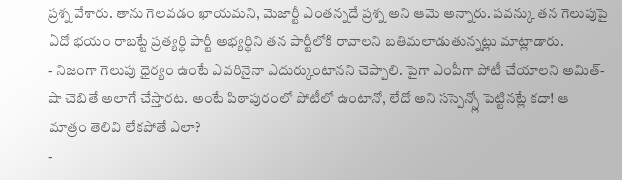ప్రశ్న వేశారు. తాను గెలవడం ఖాయమని, మెజార్టీ ఎంతన్నదే ప్రశ్న అని ఆమె అన్నారు. పవన్కు తన గెలుపుపై ఏదో భయం రాబట్టే ప్రత్యర్ధి పార్టీ అభ్యర్ధిని తన పార్టీలోకి రావాలని బతిమలాడుతున్నట్లు మాట్లాడారు.
- నిజంగా గెలుపు ధైర్యం ఉంటే ఎవరినైనా ఎదుర్కుంటానని చెప్పాలి. పైగా ఎంపీగా పోటీ చేయాలని అమిత్-షా చెబితే అలాగే చేస్తారట. అంటే పిఠాపురంలో పోటీలో ఉంటానో, లేదో అని సస్పెన్స్లో పెట్టినట్లే కదా! ఆ మాత్రం తెలివి లేకపోతే ఎలా?
-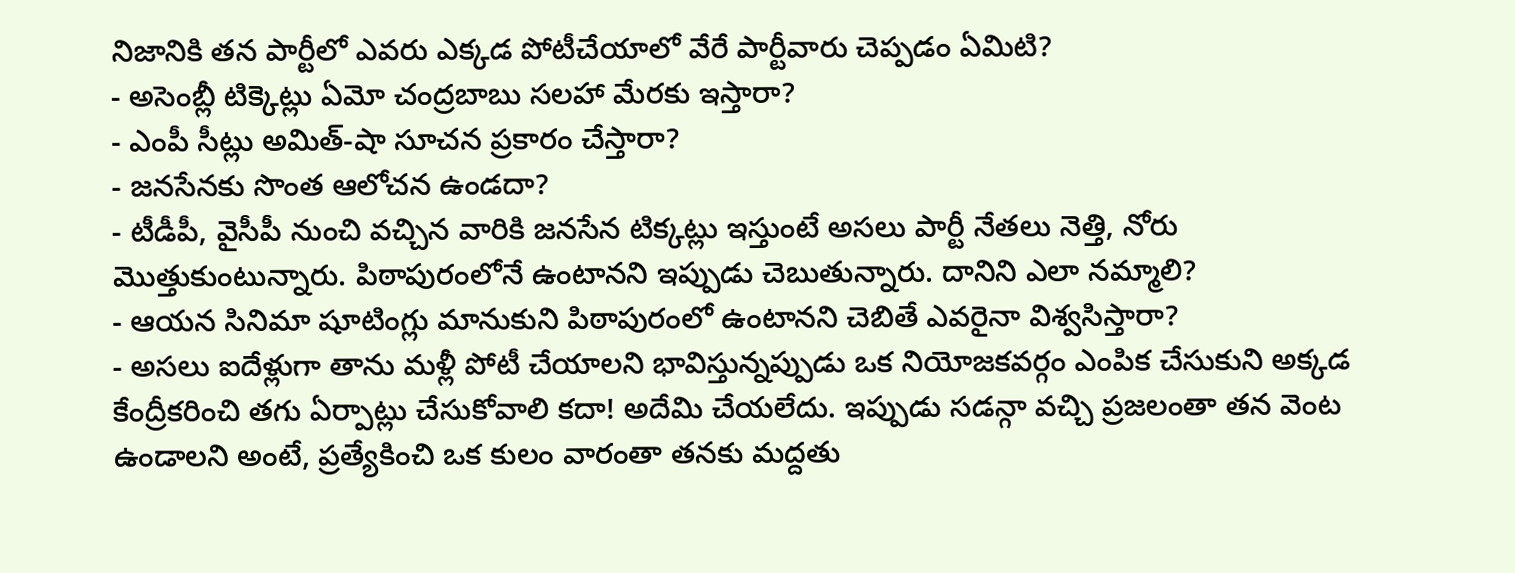నిజానికి తన పార్టీలో ఎవరు ఎక్కడ పోటీచేయాలో వేరే పార్టీవారు చెప్పడం ఏమిటి?
- అసెంబ్లీ టిక్కెట్లు ఏమో చంద్రబాబు సలహా మేరకు ఇస్తారా?
- ఎంపీ సీట్లు అమిత్-షా సూచన ప్రకారం చేస్తారా?
- జనసేనకు సొంత ఆలోచన ఉండదా?
- టీడీపీ, వైసీపీ నుంచి వచ్చిన వారికి జనసేన టిక్కట్లు ఇస్తుంటే అసలు పార్టీ నేతలు నెత్తి, నోరు మొత్తుకుంటున్నారు. పిఠాపురంలోనే ఉంటానని ఇప్పుడు చెబుతున్నారు. దానిని ఎలా నమ్మాలి?
- ఆయన సినిమా షూటింగ్లు మానుకుని పిఠాపురంలో ఉంటానని చెబితే ఎవరైనా విశ్వసిస్తారా?
- అసలు ఐదేళ్లుగా తాను మళ్లీ పోటీ చేయాలని భావిస్తున్నప్పుడు ఒక నియోజకవర్గం ఎంపిక చేసుకుని అక్కడ కేంద్రీకరించి తగు ఏర్పాట్లు చేసుకోవాలి కదా! అదేమి చేయలేదు. ఇప్పుడు సడన్గా వచ్చి ప్రజలంతా తన వెంట ఉండాలని అంటే, ప్రత్యేకించి ఒక కులం వారంతా తనకు మద్దతు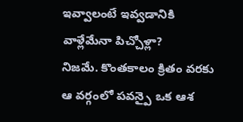ఇవ్వాలంటే ఇవ్వడానికి వాళ్లేమేనా పిచ్చోళ్లా?
నిజమే. కొంతకాలం క్రితం వరకు ఆ వర్గంలో పవన్పై ఒక ఆశ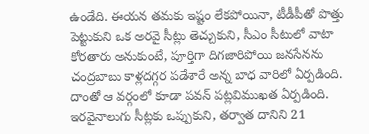ఉండేది. ఈయన తమకు ఇష్టం లేకపోయినా, టీడీపీతో పొత్తు పెట్టుకుని ఒక అరవై సీట్లు తెచ్చుకుని, సీఎం సీటులో వాటా కోరతారు అనుకుంటే, పూర్తిగా దిగజారిపోయి జనసేనను చంద్రబాబు కాళ్లదగ్గర పడేశారే అన్న బాధ వారిలో ఏర్పడింది. దాంతో ఆ వర్గంలో కూడా పవన్ పట్లవిముఖత ఏర్పడింది. ఇరవైనాలుగు సీట్లకు ఒప్పుకుని, తర్వాత దానిని 21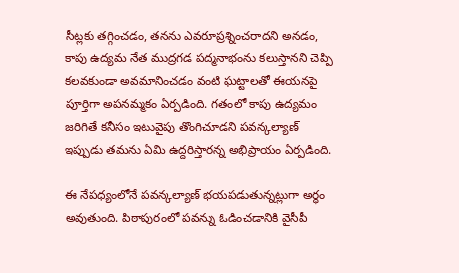సీట్లకు తగ్గించడం, తనను ఎవరూప్రశ్నించరాదని అనడం, కాపు ఉద్యమ నేత ముద్రగడ పద్మనాభంను కలుస్తానని చెప్పి కలవకుండా అవమానించడం వంటి ఘట్టాలతో ఈయనపై పూర్తిగా అపనమ్మకం ఏర్పడింది. గతంలో కాపు ఉద్యమం జరిగితే కనీసం ఇటువైపు తొంగిచూడని పవన్కల్యాణ్ ఇప్పుడు తమను ఏమి ఉద్దరిస్తారన్న అభిప్రాయం ఏర్పడింది.

ఈ నేపధ్యంలోనే పవన్కల్యాణ్ భయపడుతున్నట్లుగా అర్ధం అవుతుంది. పిఠాపురంలో పవన్ను ఓడించడానికి వైసీపీ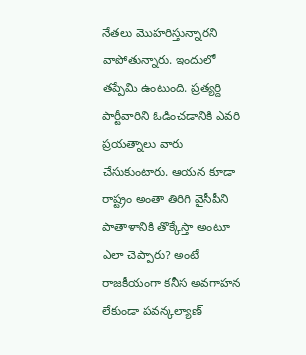నేతలు మొహరిస్తున్నారని వాపోతున్నారు. ఇందులో తప్పేమి ఉంటుంది. ప్రత్యర్ది పార్టీవారిని ఓడించడానికి ఎవరి ప్రయత్నాలు వారు చేసుకుంటారు. ఆయన కూడా రాష్ట్రం అంతా తిరిగి వైసీపీని పాతాళానికి తొక్కేస్తా అంటూ ఎలా చెప్పారు? అంటే రాజకీయంగా కనీస అవగాహన లేకుండా పవన్కల్యాణ్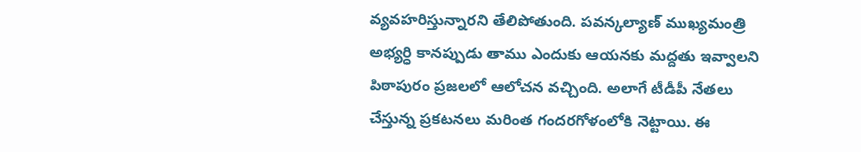వ్యవహరిస్తున్నారని తేలిపోతుంది. పవన్కల్యాణ్ ముఖ్యమంత్రి అభ్యర్ధి కానప్పుడు తాము ఎందుకు ఆయనకు మద్దతు ఇవ్వాలని పిఠాపురం ప్రజలలో ఆలోచన వచ్చింది. అలాగే టీడీపీ నేతలు చేస్తున్న ప్రకటనలు మరింత గందరగోళంలోకి నెట్టాయి. ఈ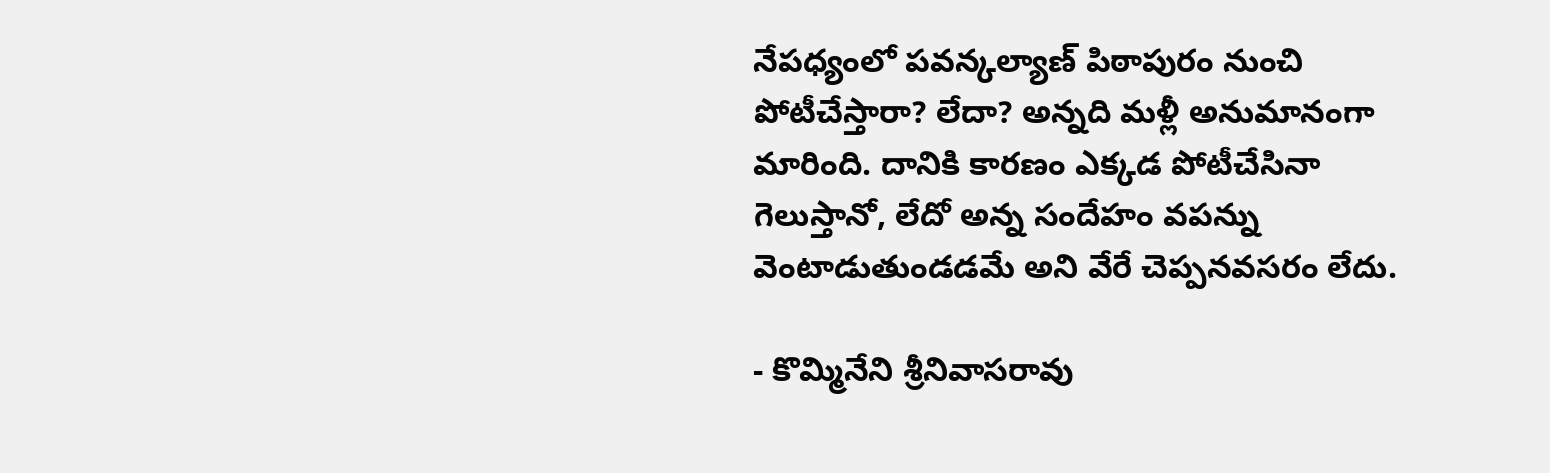నేపధ్యంలో పవన్కల్యాణ్ పిఠాపురం నుంచి పోటీచేస్తారా? లేదా? అన్నది మళ్లీ అనుమానంగా మారింది. దానికి కారణం ఎక్కడ పోటీచేసినా గెలుస్తానో, లేదో అన్న సందేహం వపన్ను వెంటాడుతుండడమే అని వేరే చెప్పనవసరం లేదు.

- కొమ్మినేని శ్రీనివాసరావు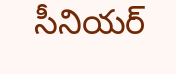సీనియర్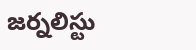జర్నలిస్టు